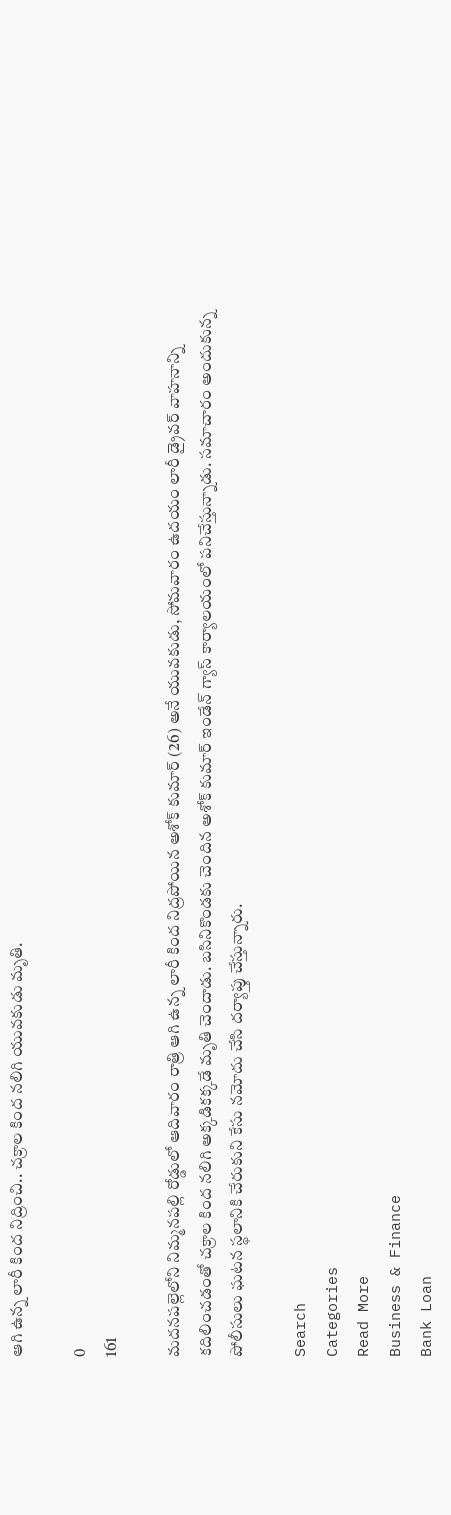ఆగి ఉన్న లారీ కింద నిద్రించి.. చక్రాల కింద నలిగి యువకుడు మృతి.

0
161

మదనపల్లెలోని నిమ్మనపల్లి రోడ్డులో ఆదివారం రాత్రి ఆగి ఉన్న లారీ కింద నిద్రపోయిన అశోక్ కుమార్ (26) అనే యువకుడు, సోమవారం ఉదయం లారీ డ్రైవర్ వాహనాన్ని కదిలించడంతో చక్రాల కింద నలిగి అక్కడికక్కడే మృతి చెందాడు. బసినికొండకు చెందిన అశోక్ కుమార్ ఇండేన్ గ్యాస్ కార్యాలయంలో పనిచేస్తున్నాడు. సమాచారం అందుకున్న పోలీసులు ఘటన స్థలానికి చేరుకుని కేసు నమోదు చేసి దర్యాప్తు చేస్తున్నారు.

Search
Categories
Read More
Business & Finance
Bank Loan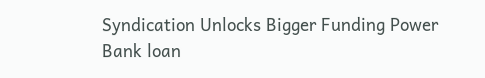Syndication Unlocks Bigger Funding Power
Bank loan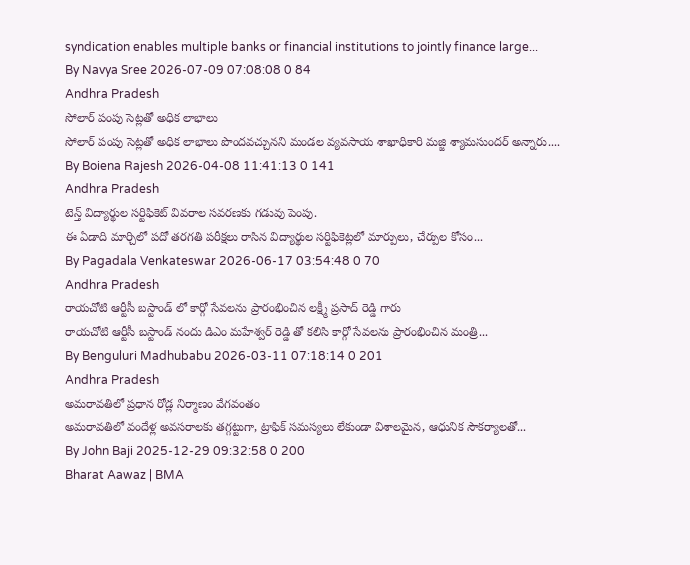syndication enables multiple banks or financial institutions to jointly finance large...
By Navya Sree 2026-07-09 07:08:08 0 84
Andhra Pradesh
సోలార్ పంపు సెట్లతో అధిక లాభాలు
సోలార్ పంపు సెట్లతో అధిక లాభాలు పొందవచ్చునని మండల వ్యవసాయ శాఖాధికారి మజ్జి శ్యామసుందర్ అన్నారు....
By Boiena Rajesh 2026-04-08 11:41:13 0 141
Andhra Pradesh
టెన్త్ విద్యార్థుల సర్టిఫికెట్ వివరాల సవరణకు గడువు పెంపు.
ఈ ఏడాది మార్చిలో పదో తరగతి పరీక్షలు రాసిన విద్యార్థుల సర్టిఫికెట్లలో మార్పులు, చేర్పుల కోసం...
By Pagadala Venkateswar 2026-06-17 03:54:48 0 70
Andhra Pradesh
రాయచోటి ఆర్టీసీ బస్టాండ్ లో కార్గో సేవలను ప్రారంభించిన లక్ష్మీ ప్రసాద్ రెడ్డి గారు
రాయచోటి ఆర్టీసీ బస్టాండ్ నందు డిఎం మహేశ్వర్ రెడ్డి తో కలిసి కార్గో సేవలను ప్రారంభించిన మంత్రి...
By Benguluri Madhubabu 2026-03-11 07:18:14 0 201
Andhra Pradesh
అమరావతిలో ప్రధాన రోడ్ల నిర్మాణం వేగవంతం
అమరావతిలో వందేళ్ల అవసరాలకు తగ్గట్టుగా, ట్రాఫిక్ సమస్యలు లేకుండా విశాలమైన, ఆధునిక సౌకర్యాలతో...
By John Baji 2025-12-29 09:32:58 0 200
Bharat Aawaz | BMA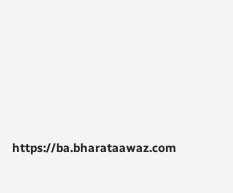https://ba.bharataawaz.com